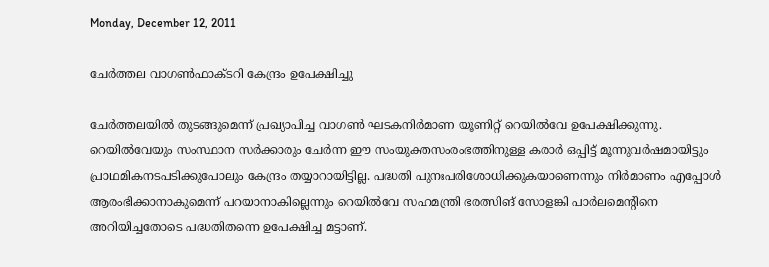Monday, December 12, 2011

ചേര്‍ത്തല വാഗണ്‍ഫാക്ടറി കേന്ദ്രം ഉപേക്ഷിച്ചു

ചേര്‍ത്തലയില്‍ തുടങ്ങുമെന്ന് പ്രഖ്യാപിച്ച വാഗണ്‍ ഘടകനിര്‍മാണ യൂണിറ്റ് റെയില്‍വേ ഉപേക്ഷിക്കുന്നു. റെയില്‍വേയും സംസ്ഥാന സര്‍ക്കാരും ചേര്‍ന്ന ഈ സംയുക്തസംരംഭത്തിനുള്ള കരാര്‍ ഒപ്പിട്ട് മൂന്നുവര്‍ഷമായിട്ടും പ്രാഥമികനടപടിക്കുപോലും കേന്ദ്രം തയ്യാറായിട്ടില്ല. പദ്ധതി പുനഃപരിശോധിക്കുകയാണെന്നും നിര്‍മാണം എപ്പോള്‍ ആരംഭിക്കാനാകുമെന്ന് പറയാനാകില്ലെന്നും റെയില്‍വേ സഹമന്ത്രി ഭരത്സിങ് സോളങ്കി പാര്‍ലമെന്റിനെ അറിയിച്ചതോടെ പദ്ധതിതന്നെ ഉപേക്ഷിച്ച മട്ടാണ്.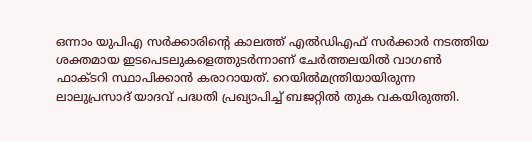ഒന്നാം യുപിഎ സര്‍ക്കാരിന്റെ കാലത്ത് എല്‍ഡിഎഫ് സര്‍ക്കാര്‍ നടത്തിയ ശക്തമായ ഇടപെടലുകളെത്തുടര്‍ന്നാണ് ചേര്‍ത്തലയില്‍ വാഗണ്‍ ഫാക്ടറി സ്ഥാപിക്കാന്‍ കരാറായത്. റെയില്‍മന്ത്രിയായിരുന്ന ലാലുപ്രസാദ് യാദവ് പദ്ധതി പ്രഖ്യാപിച്ച് ബജറ്റില്‍ തുക വകയിരുത്തി.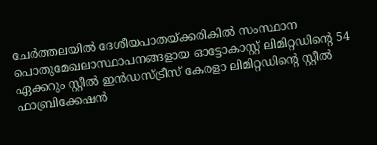ചേര്‍ത്തലയില്‍ ദേശീയപാതയ്ക്കരികില്‍ സംസ്ഥാന പൊതുമേഖലാസ്ഥാപനങ്ങളായ ഓട്ടോകാസ്റ്റ് ലിമിറ്റഡിന്റെ 54 ഏക്കറും സ്റ്റീല്‍ ഇന്‍ഡസ്ട്രീസ് കേരളാ ലിമിറ്റഡിന്റെ സ്റ്റീല്‍ ഫാബ്രിക്കേഷന്‍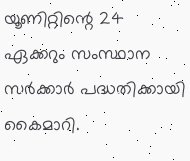യൂണിറ്റിന്റെ 24 ഏക്കറും സംസ്ഥാന സര്‍ക്കാര്‍ പദ്ധതിക്കായി കൈമാറി.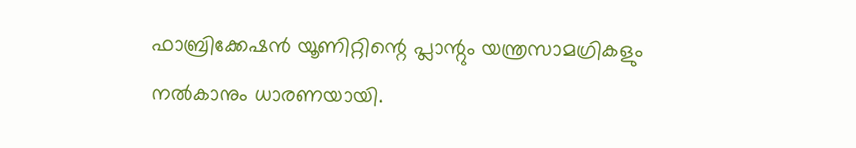ഫാബ്രിക്കേഷന്‍ യൂണിറ്റിന്റെ പ്ലാന്റും യന്ത്രസാമഗ്രികളും നല്‍കാനും ധാരണയായി.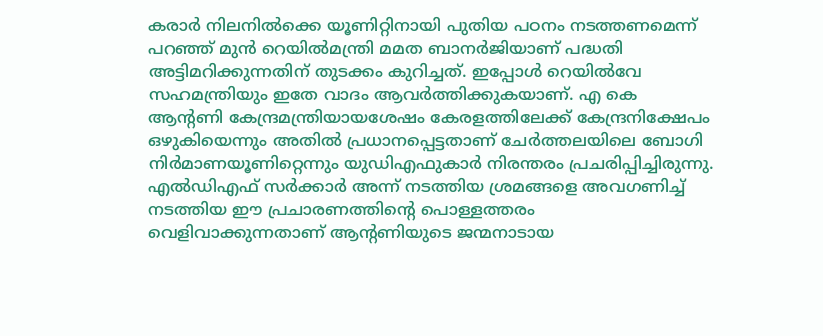കരാര്‍ നിലനില്‍ക്കെ യൂണിറ്റിനായി പുതിയ പഠനം നടത്തണമെന്ന് പറഞ്ഞ് മുന്‍ റെയില്‍മന്ത്രി മമത ബാനര്‍ജിയാണ് പദ്ധതി അട്ടിമറിക്കുന്നതിന് തുടക്കം കുറിച്ചത്. ഇപ്പോള്‍ റെയില്‍വേ സഹമന്ത്രിയും ഇതേ വാദം ആവര്‍ത്തിക്കുകയാണ്. എ കെ ആന്റണി കേന്ദ്രമന്ത്രിയായശേഷം കേരളത്തിലേക്ക് കേന്ദ്രനിക്ഷേപം ഒഴുകിയെന്നും അതില്‍ പ്രധാനപ്പെട്ടതാണ് ചേര്‍ത്തലയിലെ ബോഗി നിര്‍മാണയൂണിറ്റെന്നും യുഡിഎഫുകാര്‍ നിരന്തരം പ്രചരിപ്പിച്ചിരുന്നു. എല്‍ഡിഎഫ് സര്‍ക്കാര്‍ അന്ന് നടത്തിയ ശ്രമങ്ങളെ അവഗണിച്ച് നടത്തിയ ഈ പ്രചാരണത്തിന്റെ പൊള്ളത്തരം വെളിവാക്കുന്നതാണ് ആന്റണിയുടെ ജന്മനാടായ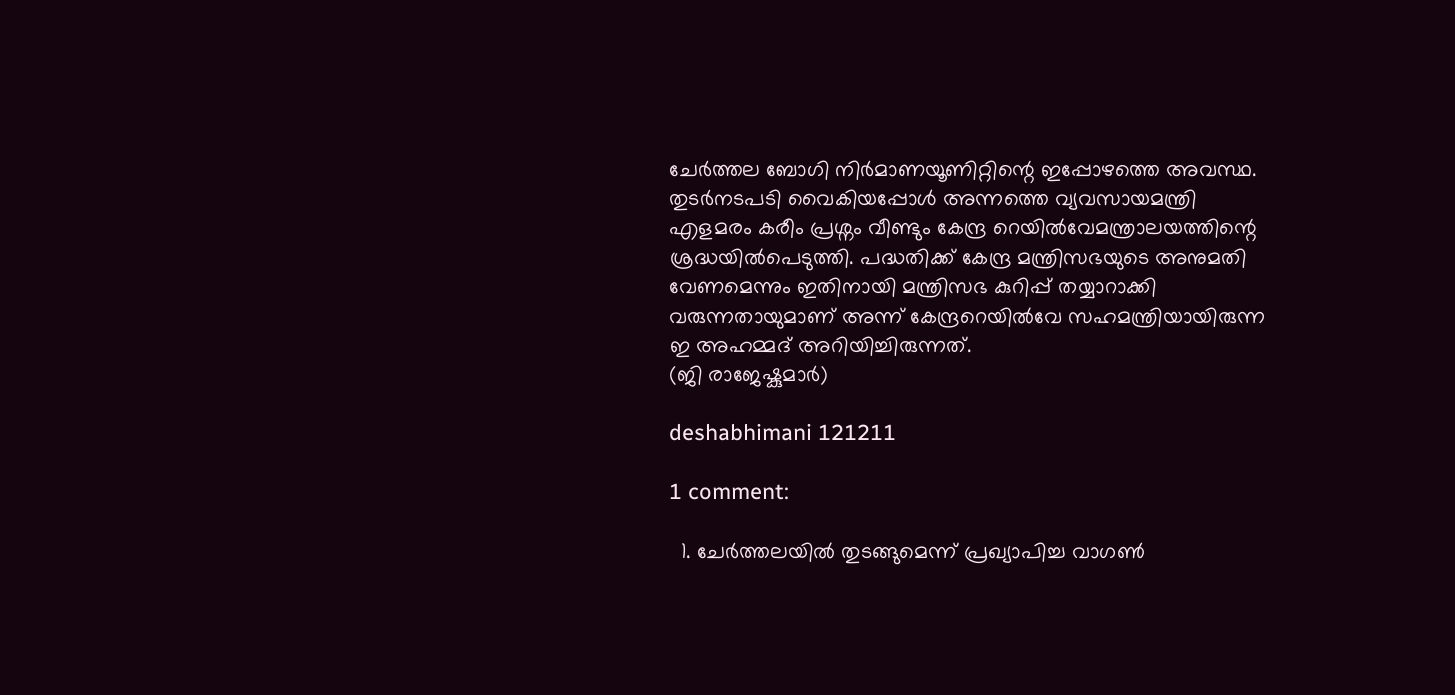ചേര്‍ത്തല ബോഗി നിര്‍മാണയൂണിറ്റിന്റെ ഇപ്പോഴത്തെ അവസ്ഥ. തുടര്‍നടപടി വൈകിയപ്പോള്‍ അന്നത്തെ വ്യവസായമന്ത്രി എളമരം കരീം പ്രശ്നം വീണ്ടും കേന്ദ്ര റെയില്‍വേമന്ത്രാലയത്തിന്റെ ശ്രദ്ധയില്‍പെടുത്തി. പദ്ധതിക്ക് കേന്ദ്ര മന്ത്രിസഭയുടെ അനുമതി വേണമെന്നും ഇതിനായി മന്ത്രിസഭ കുറിപ്പ് തയ്യാറാക്കി വരുന്നതായുമാണ് അന്ന് കേന്ദ്രറെയില്‍വേ സഹമന്ത്രിയായിരുന്ന ഇ അഹമ്മദ് അറിയിച്ചിരുന്നത്.
(ജി രാജേഷ്കുമാര്‍)

deshabhimani 121211

1 comment:

  1. ചേര്‍ത്തലയില്‍ തുടങ്ങുമെന്ന് പ്രഖ്യാപിച്ച വാഗണ്‍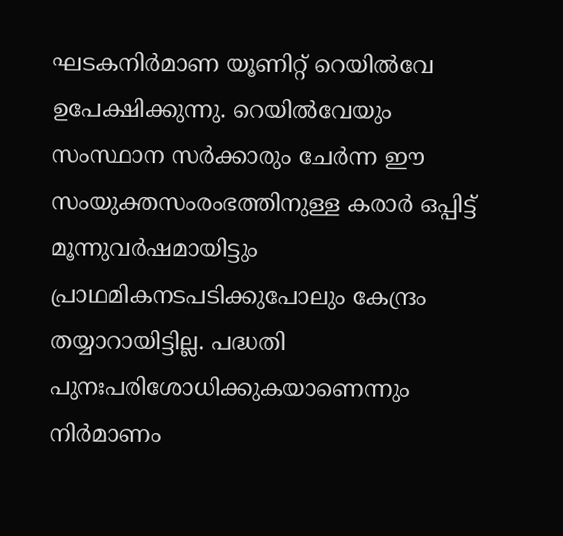ഘടകനിര്‍മാണ യൂണിറ്റ് റെയില്‍വേ ഉപേക്ഷിക്കുന്നു. റെയില്‍വേയും സംസ്ഥാന സര്‍ക്കാരും ചേര്‍ന്ന ഈ സംയുക്തസംരംഭത്തിനുള്ള കരാര്‍ ഒപ്പിട്ട് മൂന്നുവര്‍ഷമായിട്ടും പ്രാഥമികനടപടിക്കുപോലും കേന്ദ്രം തയ്യാറായിട്ടില്ല. പദ്ധതി പുനഃപരിശോധിക്കുകയാണെന്നും നിര്‍മാണം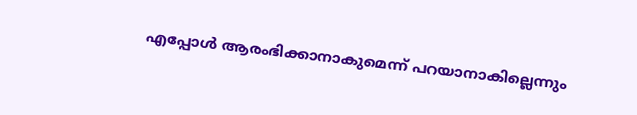എപ്പോള്‍ ആരംഭിക്കാനാകുമെന്ന് പറയാനാകില്ലെന്നും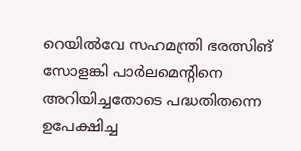റെയില്‍വേ സഹമന്ത്രി ഭരത്സിങ് സോളങ്കി പാര്‍ലമെന്റിനെ അറിയിച്ചതോടെ പദ്ധതിതന്നെ ഉപേക്ഷിച്ച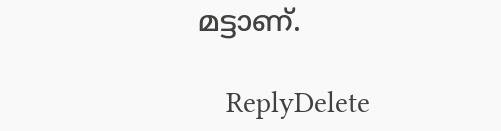മട്ടാണ്.

    ReplyDelete